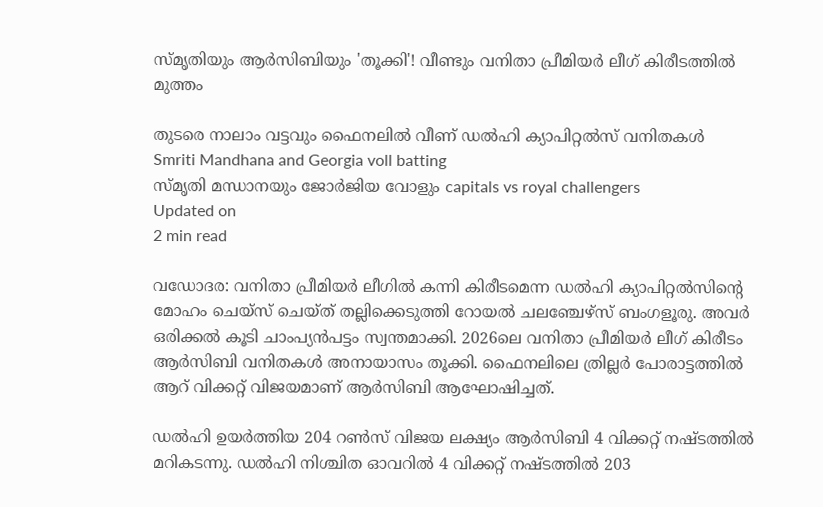സ്മൃതിയും ആര്‍സിബിയും 'തൂക്കി'! വീണ്ടും വനിതാ പ്രീമിയര്‍ ലീഗ് കിരീടത്തില്‍ മുത്തം

തുടരെ നാലാം വട്ടവും ഫൈനലിൽ വീണ് ഡൽഹി ക്യാപിറ്റൽസ് വനിതകൾ
Smriti Mandhana and Georgia voll batting
സ്മൃതി മന്ധാനയും ജോർജിയ വോളും capitals vs royal challengers
Updated on
2 min read

വഡോദര: വനിതാ പ്രീമിയര്‍ ലീഗില്‍ കന്നി കിരീടമെന്ന ഡല്‍ഹി ക്യാപിറ്റല്‍സിന്റെ മോഹം ചെയ്‌സ് ചെയ്ത് തല്ലിക്കെടുത്തി റോയല്‍ ചലഞ്ചേഴ്‌സ് ബംഗളൂരു. അവര്‍ ഒരിക്കല്‍ കൂടി ചാംപ്യന്‍പട്ടം സ്വന്തമാക്കി. 2026ലെ വനിതാ പ്രീമിയര്‍ ലീഗ് കിരീടം ആര്‍സിബി വനിതകള്‍ അനായാസം തൂക്കി. ഫൈനലിലെ ത്രില്ലര്‍ പോരാട്ടത്തില്‍ ആറ് വിക്കറ്റ് വിജയമാണ് ആര്‍സിബി ആഘോഷിച്ചത്.

ഡല്‍ഹി ഉയര്‍ത്തിയ 204 റണ്‍സ് വിജയ ലക്ഷ്യം ആര്‍സിബി 4 വിക്കറ്റ് നഷ്ടത്തില്‍ മറികടന്നു. ഡല്‍ഹി നിശ്ചിത ഓവറില്‍ 4 വിക്കറ്റ് നഷ്ടത്തില്‍ 203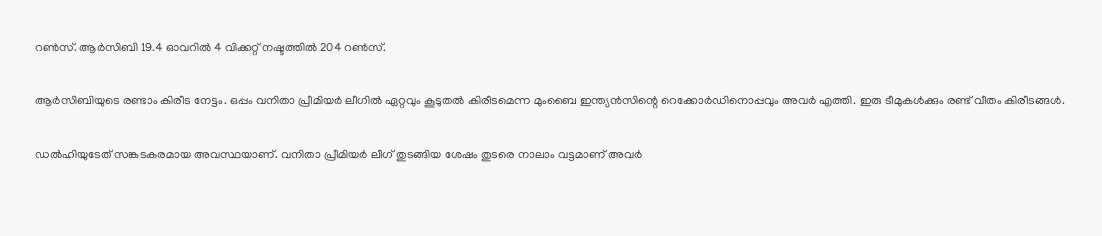റണ്‍സ്. ആര്‍സിബി 19.4 ഓവറില്‍ 4 വിക്കറ്റ് നഷ്ടത്തില്‍ 204 റണ്‍സ്.

ആര്‍സിബിയുടെ രണ്ടാം കിരീട നേട്ടം. ഒപ്പം വനിതാ പ്രീമിയര്‍ ലീഗില്‍ ഏറ്റവും കൂടുതല്‍ കിരീടമെന്ന മുംബൈ ഇന്ത്യന്‍സിന്റെ റെക്കോര്‍ഡിനൊപ്പവും അവര്‍ എത്തി. ഇരു ടീമുകള്‍ക്കും രണ്ട് വീതം കിരീടങ്ങള്‍.

ഡല്‍ഹിയുടേത് സങ്കടകരമായ അവസ്ഥയാണ്. വനിതാ പ്രീമിയര്‍ ലീഗ് തുടങ്ങിയ ശേഷം തുടരെ നാലാം വട്ടമാണ് അവര്‍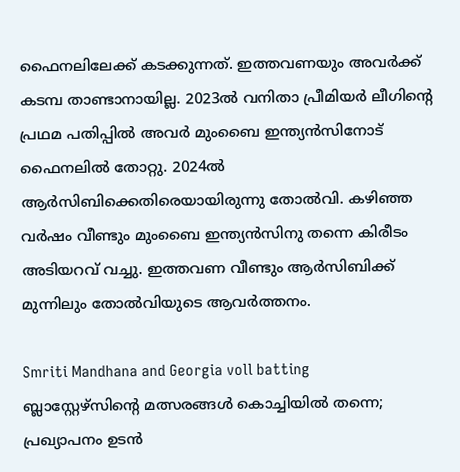ഫൈനലിലേക്ക് കടക്കുന്നത്. ഇത്തവണയും അവര്‍ക്ക് കടമ്പ താണ്ടാനായില്ല. 2023ല്‍ വനിതാ പ്രീമിയര്‍ ലീഗിന്റെ പ്രഥമ പതിപ്പില്‍ അവര്‍ മുംബൈ ഇന്ത്യന്‍സിനോട് ഫൈനലില്‍ തോറ്റു. 2024ല്‍ ആര്‍സിബിക്കെതിരെയായിരുന്നു തോല്‍വി. കഴിഞ്ഞ വര്‍ഷം വീണ്ടും മുംബൈ ഇന്ത്യന്‍സിനു തന്നെ കിരീടം അടിയറവ് വച്ചു. ഇത്തവണ വീണ്ടും ആര്‍സിബിക്ക് മുന്നിലും തോല്‍വിയുടെ ആവര്‍ത്തനം.

Smriti Mandhana and Georgia voll batting
ബ്ലാസ്റ്റേഴ്സിന്റെ മത്സരങ്ങൾ കൊച്ചിയിൽ തന്നെ; പ്രഖ്യാപനം ഉടൻ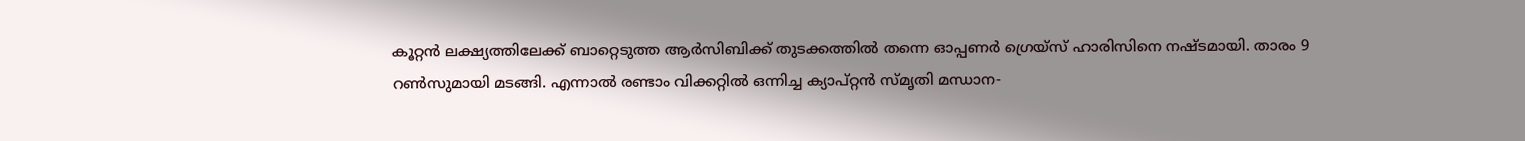കൂറ്റന്‍ ലക്ഷ്യത്തിലേക്ക് ബാറ്റെടുത്ത ആര്‍സിബിക്ക് തുടക്കത്തില്‍ തന്നെ ഓപ്പണര്‍ ഗ്രെയ്‌സ് ഹാരിസിനെ നഷ്ടമായി. താരം 9 റണ്‍സുമായി മടങ്ങി. എന്നാല്‍ രണ്ടാം വിക്കറ്റില്‍ ഒന്നിച്ച ക്യാപ്റ്റന്‍ സ്മൃതി മന്ധാന-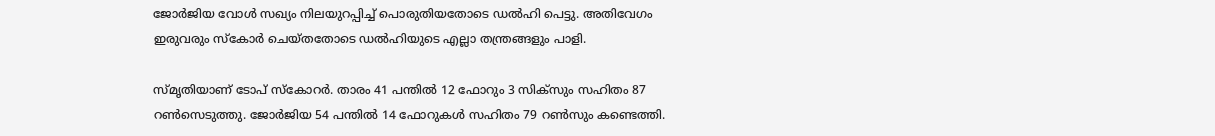ജോര്‍ജിയ വോള്‍ സഖ്യം നിലയുറപ്പിച്ച് പൊരുതിയതോടെ ഡല്‍ഹി പെട്ടു. അതിവേഗം ഇരുവരും സ്‌കോര്‍ ചെയ്തതോടെ ഡല്‍ഹിയുടെ എല്ലാ തന്ത്രങ്ങളും പാളി.

സ്മൃതിയാണ് ടോപ് സ്‌കോറര്‍. താരം 41 പന്തില്‍ 12 ഫോറും 3 സിക്‌സും സഹിതം 87 റണ്‍സെടുത്തു. ജോര്‍ജിയ 54 പന്തില്‍ 14 ഫോറുകള്‍ സഹിതം 79 റണ്‍സും കണ്ടെത്തി.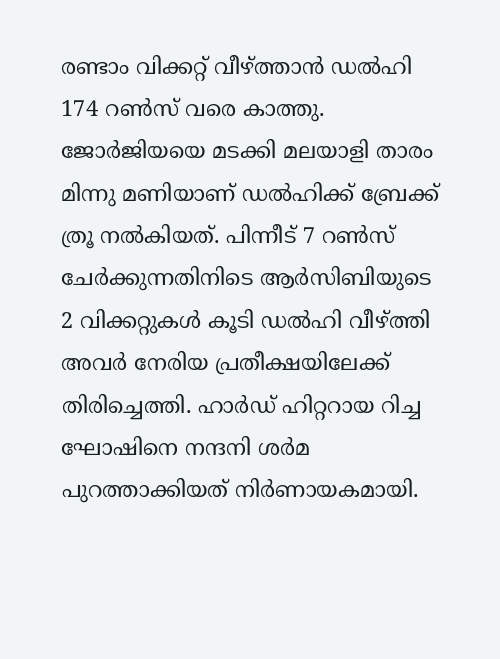രണ്ടാം വിക്കറ്റ് വീഴ്ത്താന്‍ ഡല്‍ഹി 174 റണ്‍സ് വരെ കാത്തു. ജോര്‍ജിയയെ മടക്കി മലയാളി താരം മിന്നു മണിയാണ് ഡല്‍ഹിക്ക് ബ്രേക്ക് ത്രൂ നല്‍കിയത്. പിന്നീട് 7 റണ്‍സ് ചേര്‍ക്കുന്നതിനിടെ ആര്‍സിബിയുടെ 2 വിക്കറ്റുകള്‍ കൂടി ഡല്‍ഹി വീഴ്ത്തി അവര്‍ നേരിയ പ്രതീക്ഷയിലേക്ക് തിരിച്ചെത്തി. ഹാര്‍ഡ് ഹിറ്ററായ റിച്ച ഘോഷിനെ നന്ദനി ശര്‍മ പുറത്താക്കിയത് നിര്‍ണായകമായി.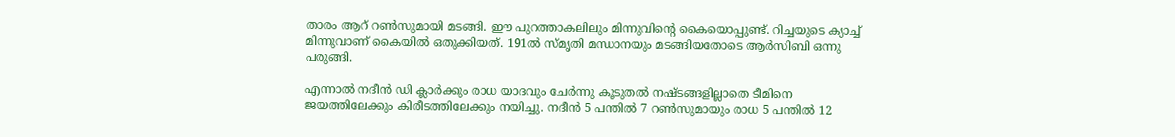താരം ആറ് റണ്‍സുമായി മടങ്ങി. ഈ പുറത്താകലിലും മിന്നുവിന്റെ കൈയൊപ്പുണ്ട്. റിച്ചയുടെ ക്യാച്ച് മിന്നുവാണ് കൈയില്‍ ഒതുക്കിയത്. 191ല്‍ സ്മൃതി മന്ധാനയും മടങ്ങിയതോടെ ആര്‍സിബി ഒന്നു പരുങ്ങി.

എന്നാല്‍ നദീന്‍ ഡി ക്ലാര്‍ക്കും രാധ യാദവും ചേര്‍ന്നു കൂടുതല്‍ നഷ്ടങ്ങളില്ലാതെ ടീമിനെ ജയത്തിലേക്കും കിരീടത്തിലേക്കും നയിച്ചു. നദീന്‍ 5 പന്തില്‍ 7 റണ്‍സുമായും രാധ 5 പന്തില്‍ 12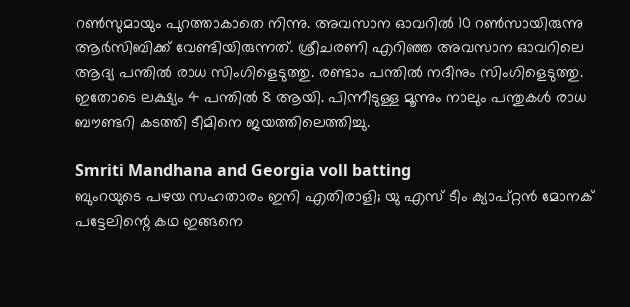റണ്‍സുമായും പുറത്താകാതെ നിന്നു. അവസാന ഓവറില്‍ 10 റണ്‍സായിരുന്നു ആര്‍സിബിക്ക് വേണ്ടിയിരുന്നത്. ശ്രീചരണി എറിഞ്ഞ അവസാന ഓവറിലെ ആദ്യ പന്തില്‍ രാധ സിംഗിളെടുത്തു. രണ്ടാം പന്തില്‍ നദീനും സിംഗിളെടുത്തു. ഇതോടെ ലക്ഷ്യം 4 പന്തില്‍ 8 ആയി. പിന്നീടുള്ള മൂന്നും നാലും പന്തുകള്‍ രാധ ബൗണ്ടറി കടത്തി ടീമിനെ ജയത്തിലെത്തിച്ചു.

Smriti Mandhana and Georgia voll batting
ബുംറയുടെ പഴയ സഹതാരം ഇനി എതിരാളി; യു എസ് ടീം ക്യാപ്റ്റൻ മോനക് പട്ടേലിന്റെ കഥ ഇങ്ങനെ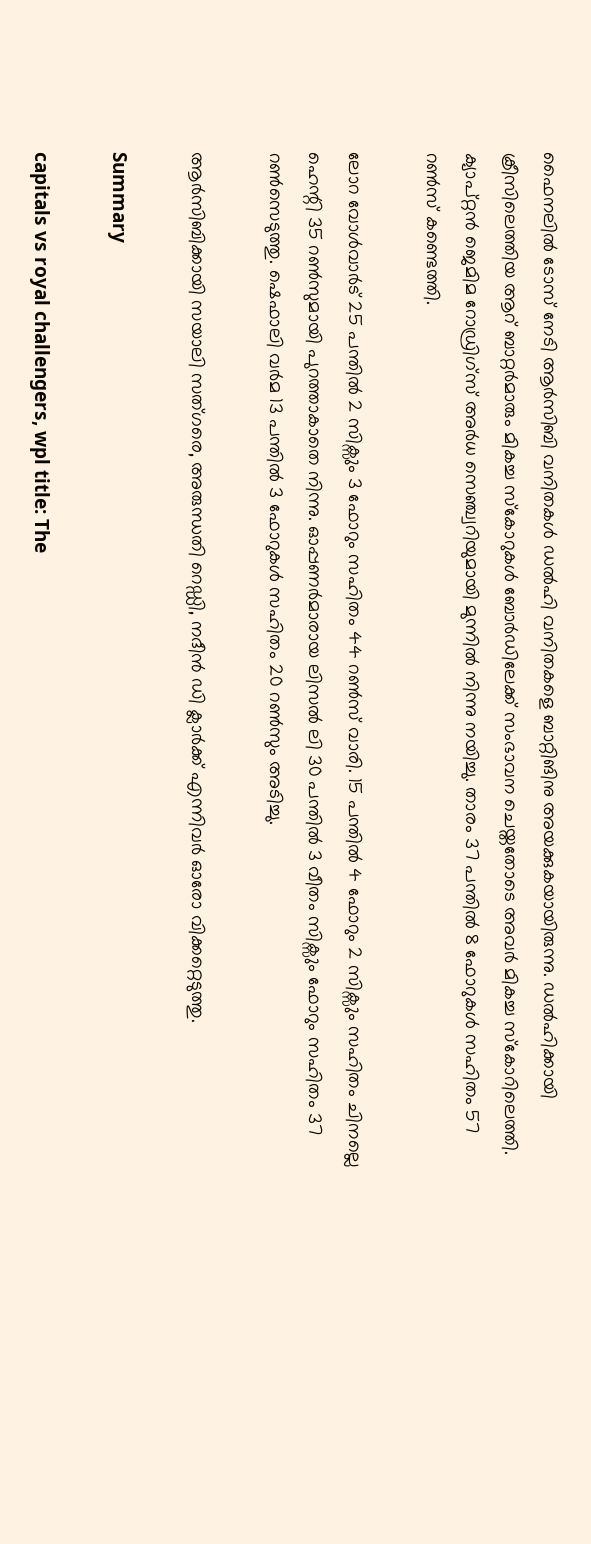ഫൈനലില്‍ ടോസ് നേടി ആര്‍സിബി വനിതകള്‍ ഡല്‍ഹി വനിതകളെ ബാറ്റിങിനു അയക്കുകയായിരുന്നു. ഡല്‍ഹിക്കായി ക്രീസിലെത്തിയ ആറ് ബാറ്റര്‍മാരും മികച്ച സ്‌കോറുകള്‍ ബോര്‍ഡിലേക്ക് സംഭാവന ചെയ്തതോടെ അവര്‍ മികച്ച സ്‌കോറിലെത്തി. ക്യാപ്റ്റന്‍ ജെമിമ റോഡ്രിഗ്സ് അര്‍ധ സെഞ്ച്വറിയുമായി മുന്നില്‍ നിന്നു നയിച്ചു. താരം 37 പന്തില്‍ 8 ഫോറുകള്‍ സഹിതം 57 റണ്‍സ് കണ്ടെത്തി.

ലോറ വോള്‍വാര്‍ട് 25 പന്തില്‍ 2 സിക്സും 3 ഫോറും സഹിതം 44 റണ്‍സ് വാരി. 15 പന്തില്‍ 4 ഫോറും 2 സിക്സും സഹിതം ചിനല്ലെ ഹെന്റി 35 റണ്‍സുമായി പുറത്താകാതെ നിന്നു. ഓപ്പണര്‍മാരായ ലിസല്‍ ലി 30 പന്തില്‍ 3 വീതം സിക്സും ഫോറും സഹിതം 37 റണ്‍സെടുത്തു. ഷെഫാലി വര്‍മ 13 പന്തില്‍ 3 ഫോറുകള്‍ സഹിതം 20 റണ്‍സും അടിച്ചു.

ആര്‍സിബിക്കായി സയാലി സത്ഗരെ, അരുന്ധതി റെഡ്ഡി, നദീന്‍ ഡി ക്ലാര്‍ക്ക് എന്നിവര്‍ ഓരോ വിക്കറ്റെടുത്തു.

Summary

capitals vs royal challengers, wpl title: The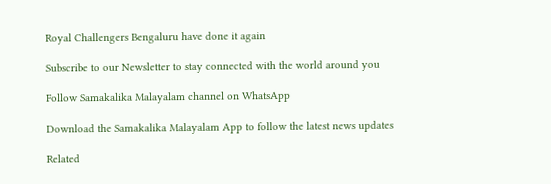Royal Challengers Bengaluru have done it again

Subscribe to our Newsletter to stay connected with the world around you

Follow Samakalika Malayalam channel on WhatsApp

Download the Samakalika Malayalam App to follow the latest news updates

Related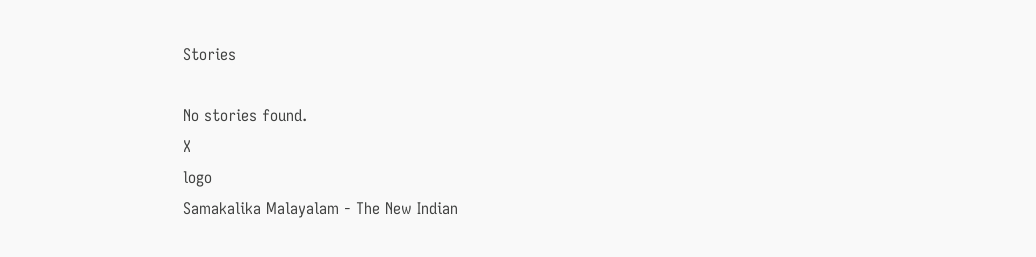Stories

No stories found.
X
logo
Samakalika Malayalam - The New Indian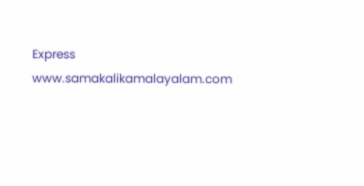Express
www.samakalikamalayalam.com